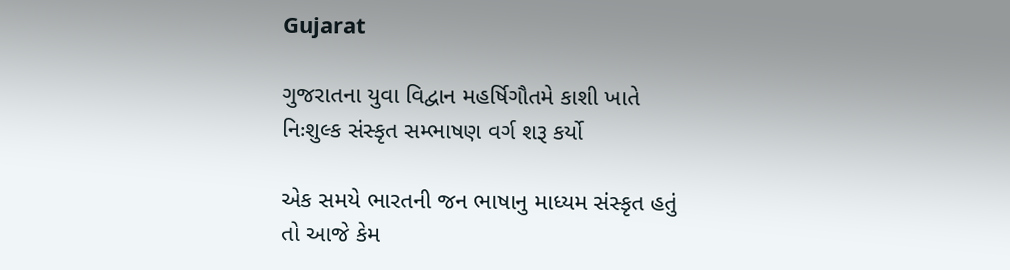Gujarat

ગુજરાતના યુવા વિદ્વાન મહર્ષિગૌતમે કાશી ખાતે નિઃશુલ્ક સંસ્કૃત સમ્ભાષણ વર્ગ શરૂ કર્યો

એક સમયે ભારતની જન ભાષાનુ માધ્યમ સંસ્કૃત હતું તો આજે કેમ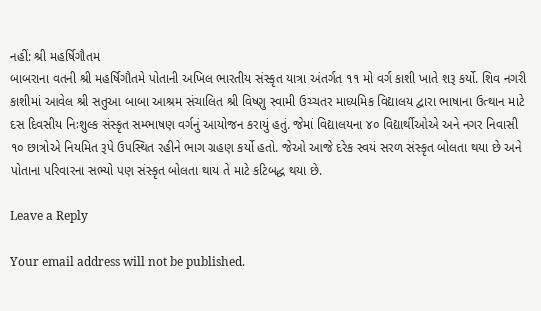નહીં: શ્રી મહર્ષિગૌતમ
બાબરાના વતની શ્રી મહર્ષિગૌતમે પોતાની અખિલ ભારતીય સંસ્કૃત યાત્રા અંતર્ગત ૧૧ મો વર્ગ કાશી ખાતે શરૂ કર્યો. શિવ નગરી કાશીમાં આવેલ શ્રી સતુઆ બાબા આશ્રમ સંચાલિત શ્રી વિષ્ણુ સ્વામી ઉચ્ચતર માધ્યમિક વિદ્યાલય દ્વારા ભાષાના ઉત્થાન માટે દસ દિવસીય નિઃશુલ્ક સંસ્કૃત સમ્ભાષણ વર્ગનું આયોજન કરાયું હતું. જેમાં વિદ્યાલયના ૪૦ વિદ્યાર્થીઓએ અને નગર નિવાસી ૧૦ છાત્રોએ નિયમિત રૂપે ઉપસ્થિત રહીને ભાગ ગ્રહણ કર્યો હતો. જેઓ આજે દરેક સ્વયં સરળ સંસ્કૃત બોલતા થયા છે અને પોતાના પરિવારના સભ્યો પણ સંસ્કૃત બોલતા થાય તે માટે કટિબદ્ધ થયા છે.

Leave a Reply

Your email address will not be published.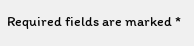Required fields are marked *